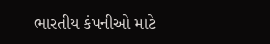ભારતીય કંપનીઓ માટે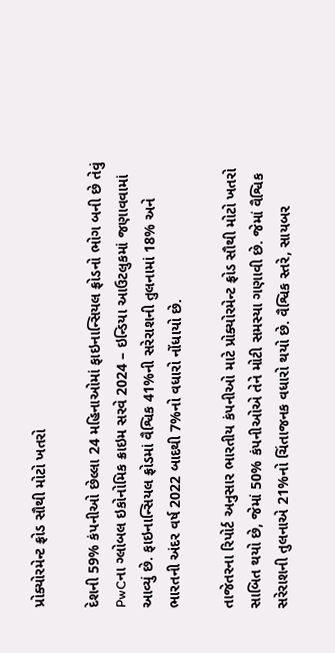પ્રોક્યોરમેન્ટ ફ્રોડ સૌથી મોટો ખતરો

દેશની 59% કંપનીઓ છેલ્લા 24 મહિનાઓમાં ફાઇનાન્સિયલ ફ્રોડનો ભોગ બની છે તેવું PwCના ગ્લોબલ ઇકોનોમિક ક્રાઇમ સરવે 2024 – ઇન્ડિયા આઉટલુકમાં જણાવવામાં આવ્યું છે. ફાઇનાન્સિયલ ફ્રોડમાં વૈશ્વિક 41%ની સરેરાશની તુલનામાં 18% અને ભારતની અંદર વર્ષ 2022 બાદથી 7%નો વધારો નોંધાયો છે.

તાજેતરના રિપોર્ટ અનુસાર ભારતીય કંપનીઓ માટે પ્રોક્યોરમેન્ટ ફ્રોડ સૌથી મોટો ખતરો સાબિત થયો છે, જેમાં 50% કંપનીઓએ તેને મોટી સમસ્યા ગણાવી છે. જેમાં વૈશ્વિક સરેરાશની તુલનાએ 21%નો ચિંતાજનક વધારો થયો છે. વૈશ્વિક સ્તરે, સાયબર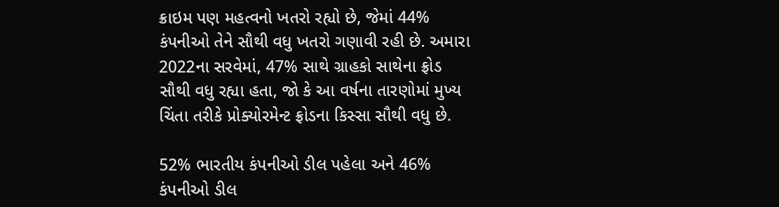ક્રાઇમ પણ મહત્વનો ખતરો રહ્યો છે, જેમાં 44% કંપનીઓ તેને સૌથી વધુ ખતરો ગણાવી રહી છે. અમારા 2022ના સરવેમાં, 47% સાથે ગ્રાહકો સાથેના ફ્રોડ સૌથી વધુ રહ્યા હતા, જો કે આ વર્ષના તારણોમાં મુખ્ય ચિંતા તરીકે પ્રોક્યોરમેન્ટ ફ્રોડના કિસ્સા સૌથી વધુ છે.

52% ભારતીય કંપનીઓ ડીલ પહેલા અને 46% કંપનીઓ ડીલ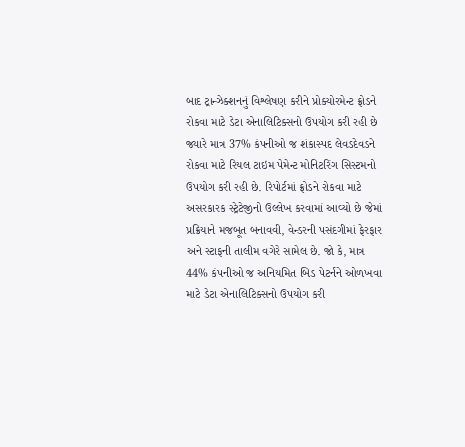બાદ ટ્રાન્ઝેક્શનનું વિશ્લેષણ કરીને પ્રોક્યોરમેન્ટ ફ્રોડને રોકવા માટે ડેટા એનાલિટિક્સનો ઉપયોગ કરી રહી છે જ્યારે માત્ર 37% કંપનીઓ જ શંકાસ્પદ લેવડદેવડને રોકવા માટે રિયલ ટાઇમ પેમેન્ટ મોનિટરિંગ સિસ્ટમનો ઉપયોગ કરી રહી છે. રિપોર્ટમાં ફ્રોડને રોકવા માટે અસરકારક સ્ટ્રેટેજીનો ઉલ્લેખ કરવામાં આવ્યો છે જેમાં પ્રક્રિયાને મજબૂત બનાવવી, વેન્ડરની પસંદગીમાં ફેરફાર અને સ્ટાફની તાલીમ વગેરે સામેલ છે. જો કે, માત્ર 44% કંપનીઓ જ અનિયમિત બિડ પેટર્નને ઓળખવા માટે ડેટા એનાલિટિક્સનો ઉપયોગ કરી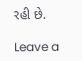રહી છે.

Leave a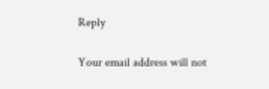Reply

Your email address will not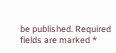be published. Required fields are marked *